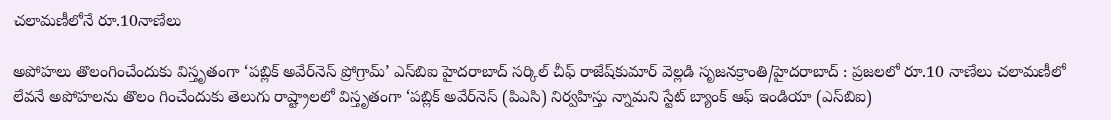చలామణీలోనే రూ.10నాణేలు

అపోహలు తొలంగించేందుకు విస్తృతంగా ‘పబ్లిక్‌ అవేర్‌నెస్‌ ప్రోగ్రామ్’ ఎస్‌బిఐ హైదరాబాద్‌ సర్కిల్‌ చీఫ్‌ రాజేష్‌కుమార్‌ వెల్లడి సృజనక్రాంతి/హైదరాబాద్‌ : ప్రజలలో రూ.10 నాణేలు చలామణీలో లేవనే అపోహలను తొలం గించేందుకు తెలుగు రాష్ట్రాలలో విస్తృతంగా ‘పబ్లిక్‌ అవేర్‌నెస్‌ (పిఎసి) నిర్వహిస్తు న్నామని స్టేట్‌ బ్యాంక్‌ ఆఫ్‌ ఇండియా (ఎస్‌బిఐ)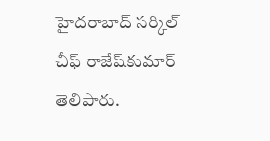హైదరాబాద్‌ సర్కిల్‌ చీఫ్‌ రాజేష్‌కుమార్‌ తెలిపారు.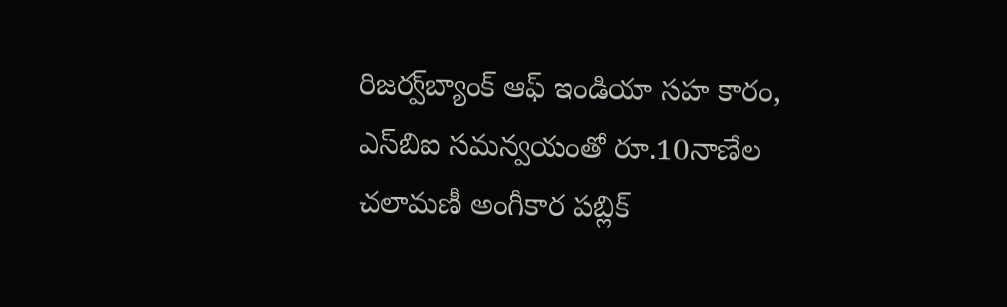రిజర్వ్‌బ్యాంక్‌ ఆఫ్‌ ఇండియా సహ కారం, ఎస్‌బిఐ సమన్వయంతో రూ.10నాణేల చలామణీ అంగీకార పబ్లిక్‌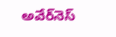అవేర్‌నెస్‌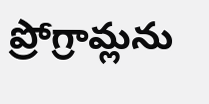ప్రోగ్రామ్లను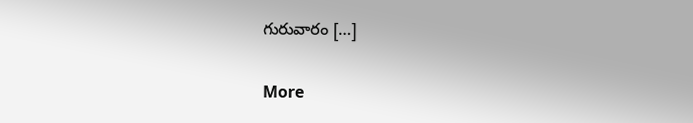గురువారం […]

More